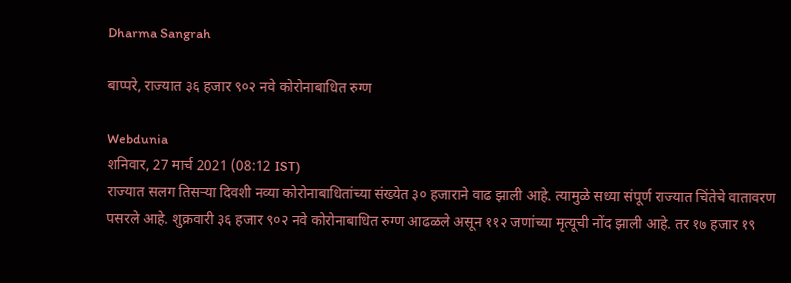Dharma Sangrah

बाप्परे, राज्यात ३६ हजार ९०२ नवे कोरोनाबाधित रुग्ण

Webdunia
शनिवार, 27 मार्च 2021 (08:12 IST)
राज्यात सलग तिसऱ्या दिवशी नव्या कोरोनाबाधितांच्या संख्येत ३० हजाराने वाढ झाली आहे. त्यामुळे सध्या संपूर्ण राज्यात चिंतेचे वातावरण पसरले आहे. शुक्रवारी ३६ हजार ९०२ नवे कोरोनाबाधित रुग्ण आढळले असून ११२ जणांच्या मृत्यूची नोंद झाली आहे. तर १७ हजार १९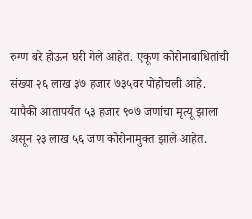रुग्ण बरे होऊन घरी गेले आहेत. एकूण कोरोनाबाधितांची संख्या २६ लाख ३७ हजार ७३५वर पोहोचली आहे. यापैकी आतापर्यंत ५३ हजार ९०७ जणांचा मृत्यू झाला असून २३ लाख ५६ जण कोरोनामुक्त झाले आहेत.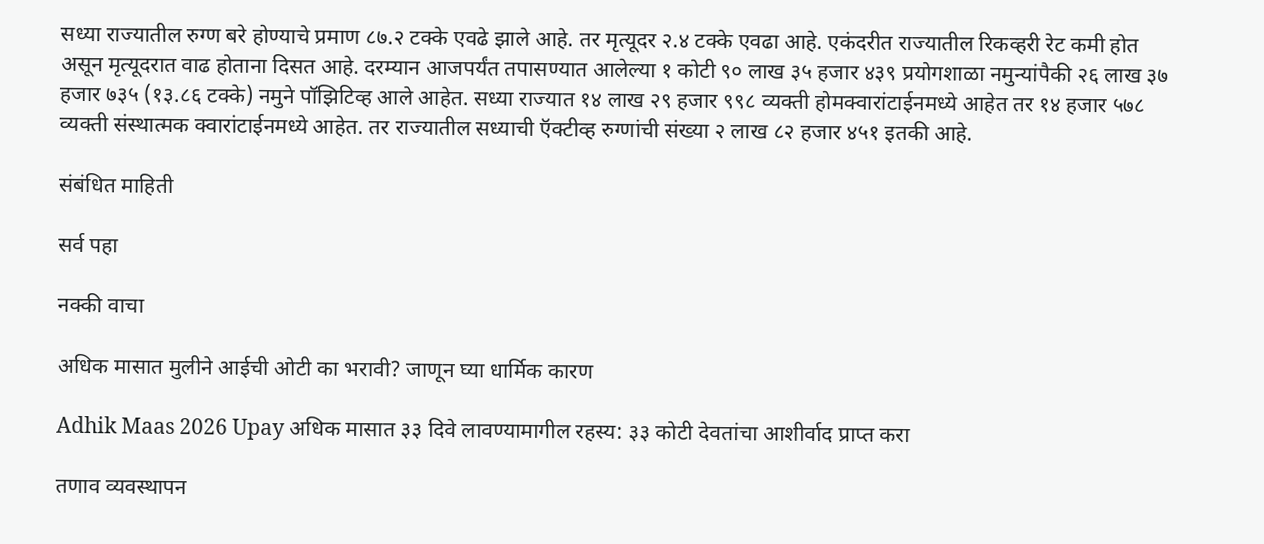सध्या राज्यातील रुग्ण बरे होण्याचे प्रमाण ८७.२ टक्के एवढे झाले आहे. तर मृत्यूदर २.४ टक्के एवढा आहे. एकंदरीत राज्यातील रिकव्हरी रेट कमी होत असून मृत्यूदरात वाढ होताना दिसत आहे. दरम्यान आजपर्यंत तपासण्यात आलेल्या १ कोटी ९० लाख ३५ हजार ४३९ प्रयोगशाळा नमुन्यांपैकी २६ लाख ३७ हजार ७३५ (१३.८६ टक्के) नमुने पॉझिटिव्ह आले आहेत. सध्या राज्यात १४ लाख २९ हजार ९९८ व्यक्ती होमक्वारांटाईनमध्ये आहेत तर १४ हजार ५७८ व्यक्ती संस्थात्मक क्वारांटाईनमध्ये आहेत. तर राज्यातील सध्याची ऍक्टीव्ह रुग्णांची संख्या २ लाख ८२ हजार ४५१ इतकी आहे.

संबंधित माहिती

सर्व पहा

नक्की वाचा

अधिक मासात मुलीने आईची ओटी का भरावी? जाणून घ्या धार्मिक कारण

Adhik Maas 2026 Upay अधिक मासात ३३ दिवे लावण्यामागील रहस्य: ३३ कोटी देवतांचा आशीर्वाद प्राप्त करा

तणाव व्यवस्थापन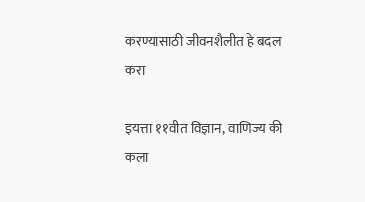करण्यासाठी जीवनशैलीत हे बदल करा

इयत्ता ११वीत विज्ञान, वाणिज्य की कला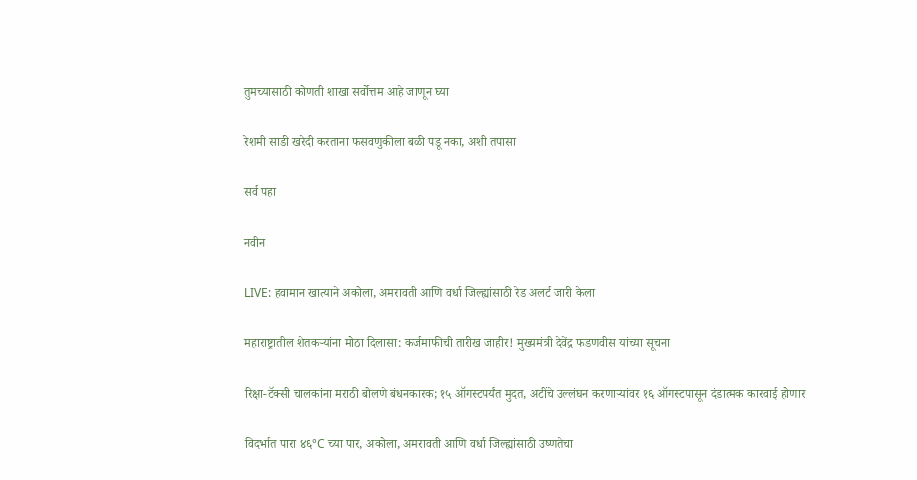तुमच्यासाठी कोणती शाखा सर्वोत्तम आहे जाणून घ्या

रेशमी साडी खरेदी करताना फसवणुकीला बळी पडू नका, अशी तपासा

सर्व पहा

नवीन

LIVE: हवामान खात्याने अकोला, अमरावती आणि वर्धा जिल्ह्यांसाठी रेड अलर्ट जारी केला

महाराष्ट्रातील शेतकऱ्यांना मोठा दिलासा: कर्जमाफीची तारीख जाहीर! मुख्यमंत्री देवेंद्र फडणवीस यांच्या सूचना

रिक्षा-टॅक्सी चालकांना मराठी बोलणे बंधनकारक; १५ ऑगस्टपर्यंत मुदत, अटींचे उल्लंघन करणाऱ्यांवर १६ ऑगस्टपासून दंडात्मक कारवाई होणार

विदर्भात पारा ४६°C च्या पार, अकोला, अमरावती आणि वर्धा जिल्ह्यांसाठी उष्णतेचा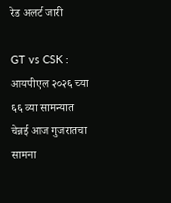रेड अलर्ट जारी

GT vs CSK : आयपीएल २०२६ च्या ६६ व्या सामन्यात चेन्नई आज गुजरातचा सामना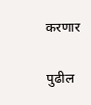करणार

पुढील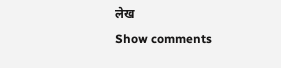लेख
Show comments